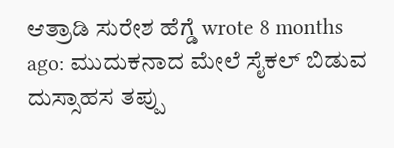ಆತ್ರಾಡಿ ಸುರೇಶ ಹೆಗ್ಡೆ wrote 8 months ago: ಮುದುಕನಾದ ಮೇಲೆ ಸೈಕಲ್ ಬಿಡುವ ದುಸ್ಸಾಹಸ ತಪ್ಪು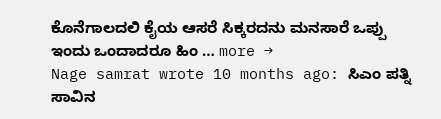ಕೊನೆಗಾಲದಲಿ ಕೈಯ ಆಸರೆ ಸಿಕ್ಕರದನು ಮನಸಾರೆ ಒಪ್ಪು ಇಂದು ಒಂದಾದರೂ ಹಿಂ … more →
Nage samrat wrote 10 months ago: ಸಿಎಂ ಪತ್ನಿ ಸಾವಿನ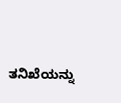ತನಿಖೆಯನ್ನು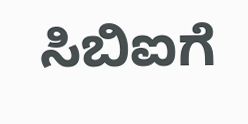ಸಿಬಿಐಗೆ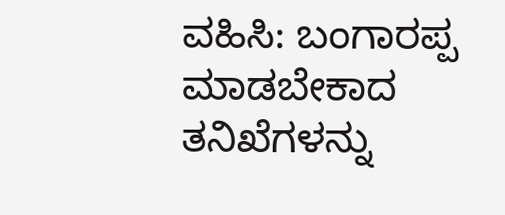ವಹಿಸಿ: ಬಂಗಾರಪ್ಪ ಮಾಡಬೇಕಾದ ತನಿಖೆಗಳನ್ನು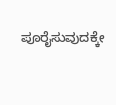ಪೂರೈಸುವುದಕ್ಕೇ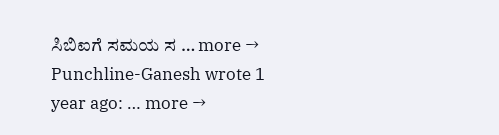ಸಿಬಿಐಗೆ ಸಮಯ ಸ … more →
Punchline-Ganesh wrote 1 year ago: … more →